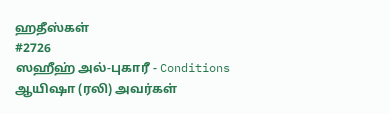ஹதீஸ்கள்
#2726
ஸஹீஹ் அல்-புகாரீ - Conditions
ஆயிஷா (ரலி) அவர்கள்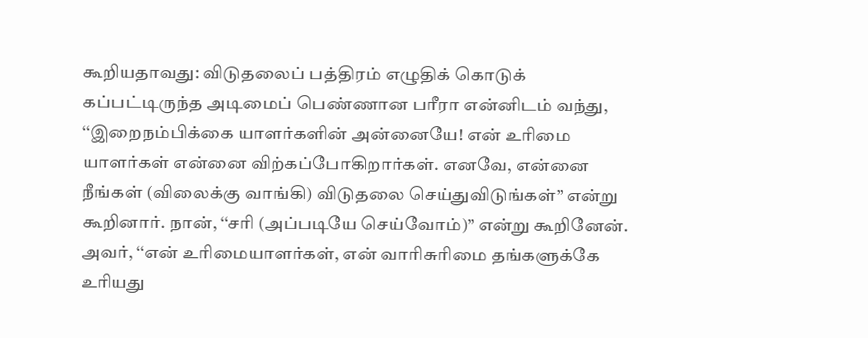கூறியதாவது: விடுதலைப் பத்திரம் எழுதிக் கொடுக் கப்பட்டிருந்த அடிமைப் பெண்ணான பரீரா என்னிடம் வந்து, ‘‘இறைநம்பிக்கை யாளர்களின் அன்னையே! என் உரிமை யாளர்கள் என்னை விற்கப்போகிறார்கள். எனவே, என்னை நீங்கள் (விலைக்கு வாங்கி) விடுதலை செய்துவிடுங்கள்” என்று கூறினார். நான், ‘‘சரி (அப்படியே செய்வோம்)” என்று கூறினேன். அவர், ‘‘என் உரிமையாளர்கள், என் வாரிசுரிமை தங்களுக்கே உரியது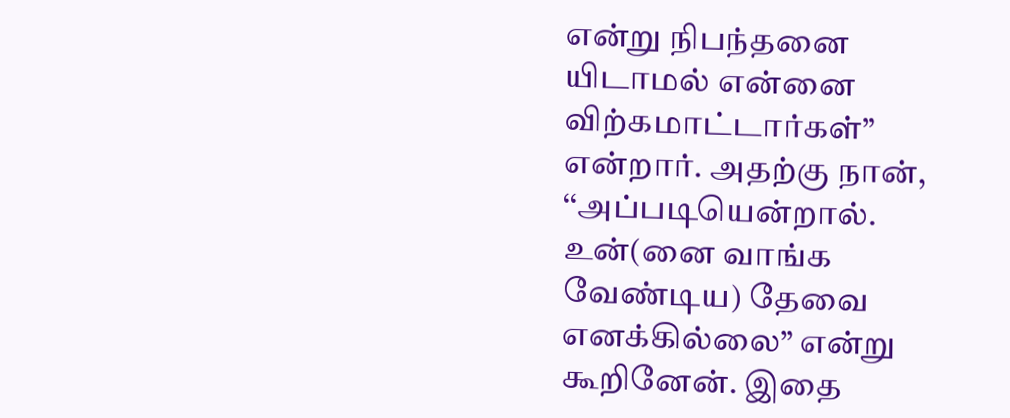என்று நிபந்தனை யிடாமல் என்னை விற்கமாட்டார்கள்” என்றார். அதற்கு நான், ‘‘அப்படியென்றால். உன்(னை வாங்க வேண்டிய) தேவை எனக்கில்லை” என்று கூறினேன். இதை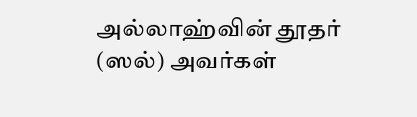அல்லாஹ்வின் தூதர் (ஸல்) அவர்கள்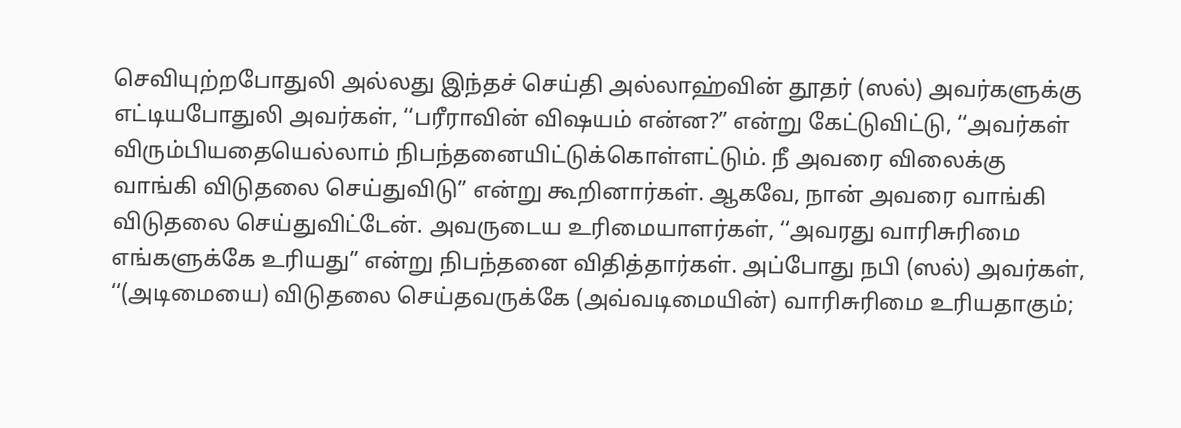செவியுற்றபோதுலி அல்லது இந்தச் செய்தி அல்லாஹ்வின் தூதர் (ஸல்) அவர்களுக்கு எட்டியபோதுலி அவர்கள், ‘‘பரீராவின் விஷயம் என்ன?” என்று கேட்டுவிட்டு, ‘‘அவர்கள் விரும்பியதையெல்லாம் நிபந்தனையிட்டுக்கொள்ளட்டும். நீ அவரை விலைக்கு வாங்கி விடுதலை செய்துவிடு” என்று கூறினார்கள். ஆகவே, நான் அவரை வாங்கி விடுதலை செய்துவிட்டேன். அவருடைய உரிமையாளர்கள், ‘‘அவரது வாரிசுரிமை எங்களுக்கே உரியது” என்று நிபந்தனை விதித்தார்கள். அப்போது நபி (ஸல்) அவர்கள், ‘‘(அடிமையை) விடுதலை செய்தவருக்கே (அவ்வடிமையின்) வாரிசுரிமை உரியதாகும்;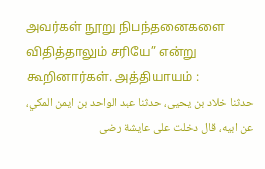அவர்கள் நூறு நிபந்தனைகளை விதித்தாலும் சரியே” என்று கூறினார்கள். அத்தியாயம் :
حدثنا خلاد بن يحيى، حدثنا عبد الواحد بن ايمن المكي، عن ابيه، قال دخلت على عايشة رضى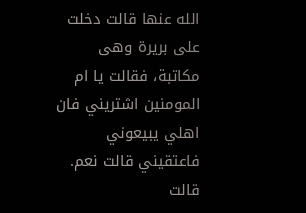الله عنها قالت دخلت على بريرة وهى مكاتبة، فقالت يا ام المومنين اشتريني فان اهلي يبيعوني فاعتقيني قالت نعم. قالت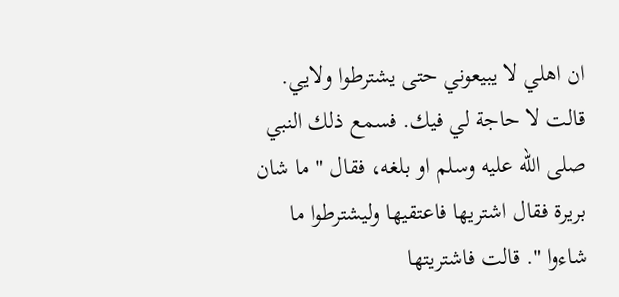ان اهلي لا يبيعوني حتى يشترطوا ولايي. قالت لا حاجة لي فيك. فسمع ذلك النبي صلى الله عليه وسلم او بلغه، فقال " ما شان بريرة فقال اشتريها فاعتقيها وليشترطوا ما شاءوا ". قالت فاشتريتها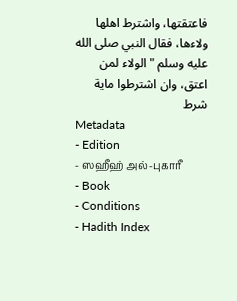فاعتقتها، واشترط اهلها ولاءها، فقال النبي صلى الله عليه وسلم " الولاء لمن اعتق، وان اشترطوا ماية شرط
Metadata
- Edition
- ஸஹீஹ் அல்-புகாரீ
- Book
- Conditions
- Hadith Index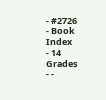- #2726
- Book Index
- 14
Grades
- -